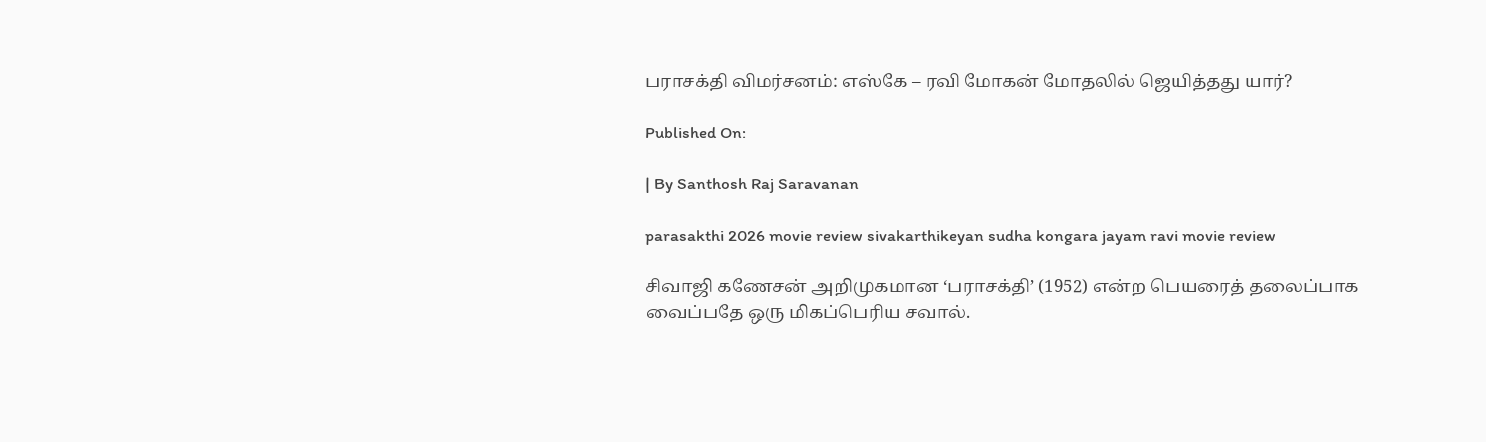பராசக்தி விமர்சனம்: எஸ்கே – ரவி மோகன் மோதலில் ஜெயித்தது யார்?

Published On:

| By Santhosh Raj Saravanan

parasakthi 2026 movie review sivakarthikeyan sudha kongara jayam ravi movie review

சிவாஜி கணேசன் அறிமுகமான ‘பராசக்தி’ (1952) என்ற பெயரைத் தலைப்பாக வைப்பதே ஒரு மிகப்பெரிய சவால்.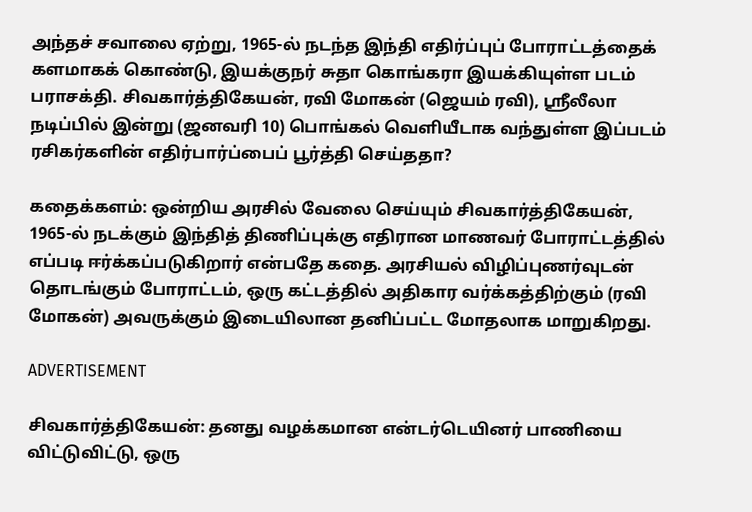அந்தச் சவாலை ஏற்று, 1965-ல் நடந்த இந்தி எதிர்ப்புப் போராட்டத்தைக் களமாகக் கொண்டு, இயக்குநர் சுதா கொங்கரா இயக்கியுள்ள படம் பராசக்தி. சிவகார்த்திகேயன், ரவி மோகன் (ஜெயம் ரவி), ஸ்ரீலீலா நடிப்பில் இன்று (ஜனவரி 10) பொங்கல் வெளியீடாக வந்துள்ள இப்படம் ரசிகர்களின் எதிர்பார்ப்பைப் பூர்த்தி செய்ததா?

கதைக்களம்: ஒன்றிய அரசில் வேலை செய்யும் சிவகார்த்திகேயன், 1965-ல் நடக்கும் இந்தித் திணிப்புக்கு எதிரான மாணவர் போராட்டத்தில் எப்படி ஈர்க்கப்படுகிறார் என்பதே கதை. அரசியல் விழிப்புணர்வுடன் தொடங்கும் போராட்டம், ஒரு கட்டத்தில் அதிகார வர்க்கத்திற்கும் (ரவி மோகன்) அவருக்கும் இடையிலான தனிப்பட்ட மோதலாக மாறுகிறது.

ADVERTISEMENT

சிவகார்த்திகேயன்: தனது வழக்கமான என்டர்டெயினர் பாணியை விட்டுவிட்டு, ஒரு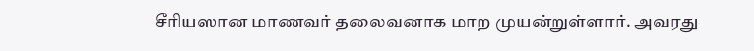சீரியஸான மாணவர் தலைவனாக மாற முயன்றுள்ளார். அவரது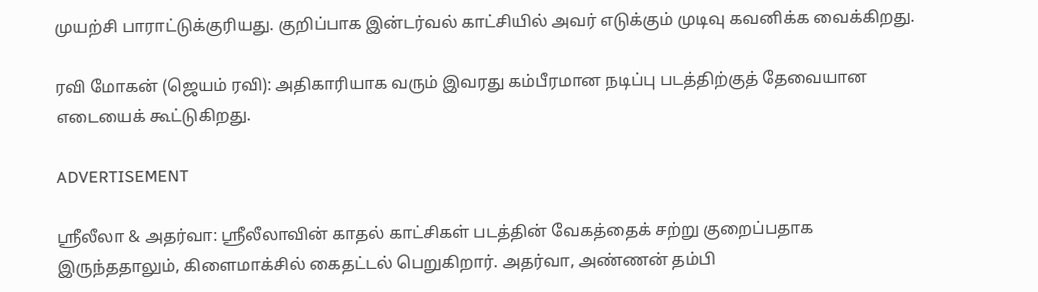முயற்சி பாராட்டுக்குரியது. குறிப்பாக இன்டர்வல் காட்சியில் அவர் எடுக்கும் முடிவு கவனிக்க வைக்கிறது.

ரவி மோகன் (ஜெயம் ரவி): அதிகாரியாக வரும் இவரது கம்பீரமான நடிப்பு படத்திற்குத் தேவையான எடையைக் கூட்டுகிறது.

ADVERTISEMENT

ஸ்ரீலீலா & அதர்வா: ஸ்ரீலீலாவின் காதல் காட்சிகள் படத்தின் வேகத்தைக் சற்று குறைப்பதாக இருந்ததாலும், கிளைமாக்சில் கைதட்டல் பெறுகிறார். அதர்வா, அண்ணன் தம்பி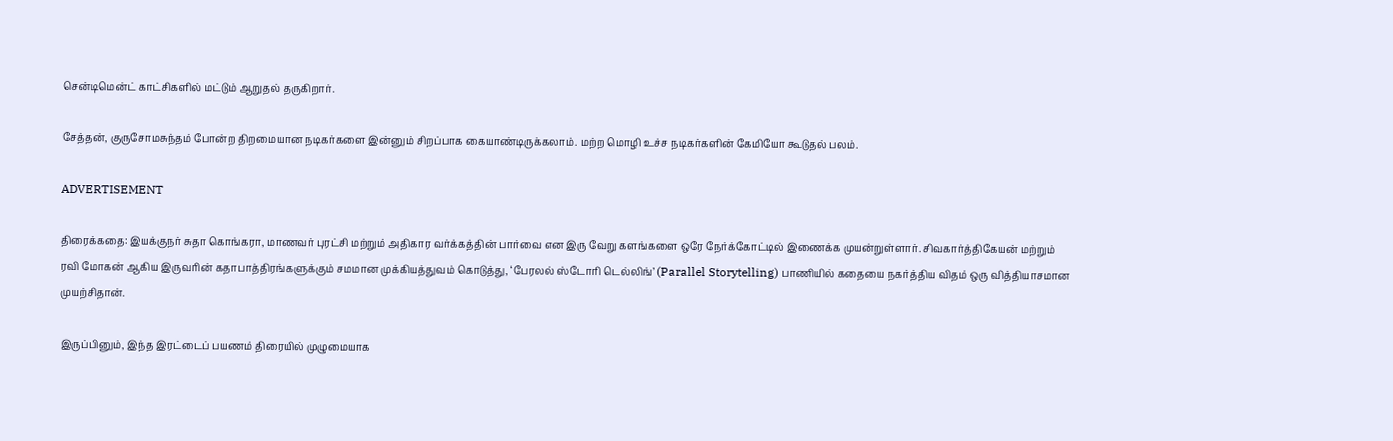சென்டிமென்ட் காட்சிகளில் மட்டும் ஆறுதல் தருகிறார்.

சேத்தன், குருசோமசுந்தம் போன்ற திறமையான நடிகர்களை இன்னும் சிறப்பாக கையாண்டிருக்கலாம். மற்ற மொழி உச்ச நடிகர்களின் கேமியோ கூடுதல் பலம்.

ADVERTISEMENT

திரைக்கதை: இயக்குநர் சுதா கொங்கரா, மாணவர் புரட்சி மற்றும் அதிகார வர்க்கத்தின் பார்வை என இரு வேறு களங்களை ஒரே நேர்க்கோட்டில் இணைக்க முயன்றுள்ளார். சிவகார்த்திகேயன் மற்றும் ரவி மோகன் ஆகிய இருவரின் கதாபாத்திரங்களுக்கும் சமமான முக்கியத்துவம் கொடுத்து, ‘பேரலல் ஸ்டோரி டெல்லிங்’ (Parallel Storytelling) பாணியில் கதையை நகர்த்திய விதம் ஒரு வித்தியாசமான முயற்சிதான்.

இருப்பினும், இந்த இரட்டைப் பயணம் திரையில் முழுமையாக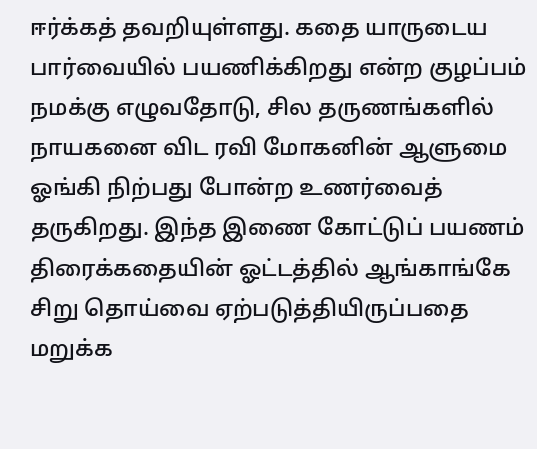ஈர்க்கத் தவறியுள்ளது. கதை யாருடைய பார்வையில் பயணிக்கிறது என்ற குழப்பம் நமக்கு எழுவதோடு, சில தருணங்களில் நாயகனை விட ரவி மோகனின் ஆளுமை ஓங்கி நிற்பது போன்ற உணர்வைத் தருகிறது. இந்த இணை கோட்டுப் பயணம் திரைக்கதையின் ஓட்டத்தில் ஆங்காங்கே சிறு தொய்வை ஏற்படுத்தியிருப்பதை மறுக்க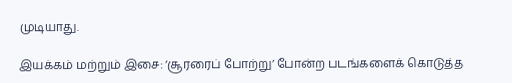முடியாது.

இயக்கம் மற்றும் இசை: ‘சூரரைப் போற்று’ போன்ற படங்களைக் கொடுத்த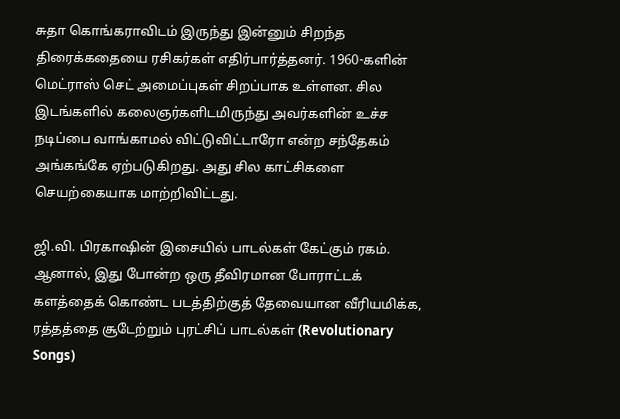சுதா கொங்கராவிடம் இருந்து இன்னும் சிறந்த திரைக்கதையை ரசிகர்கள் எதிர்பார்த்தனர். 1960-களின் மெட்ராஸ் செட் அமைப்புகள் சிறப்பாக உள்ளன. சில இடங்களில் கலைஞர்களிடமிருந்து அவர்களின் உச்ச நடிப்பை வாங்காமல் விட்டுவிட்டாரோ என்ற சந்தேகம் அங்கங்கே ஏற்படுகிறது. அது சில காட்சிகளை செயற்கையாக மாற்றிவிட்டது.

ஜி.வி. பிரகாஷின் இசையில் பாடல்கள் கேட்கும் ரகம். ஆனால், இது போன்ற ஒரு தீவிரமான போராட்டக் களத்தைக் கொண்ட படத்திற்குத் தேவையான வீரியமிக்க, ரத்தத்தை சூடேற்றும் புரட்சிப் பாடல்கள் (Revolutionary Songs)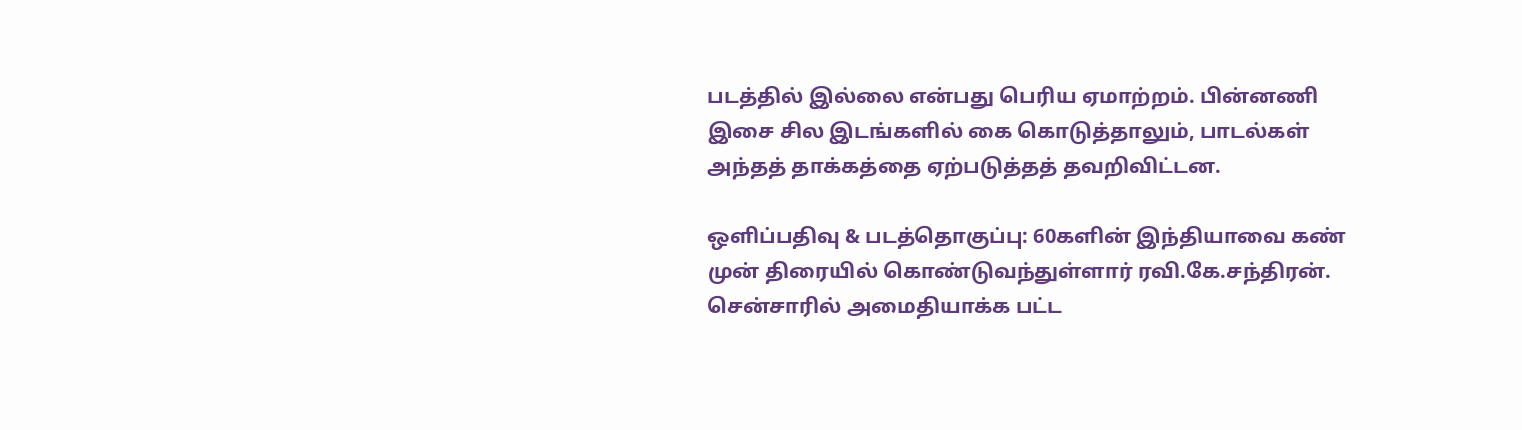படத்தில் இல்லை என்பது பெரிய ஏமாற்றம். பின்னணி இசை சில இடங்களில் கை கொடுத்தாலும், பாடல்கள் அந்தத் தாக்கத்தை ஏற்படுத்தத் தவறிவிட்டன.

ஒளிப்பதிவு & படத்தொகுப்பு: 60களின் இந்தியாவை கண் முன் திரையில் கொண்டுவந்துள்ளார் ரவி.கே.சந்திரன். சென்சாரில் அமைதியாக்க பட்ட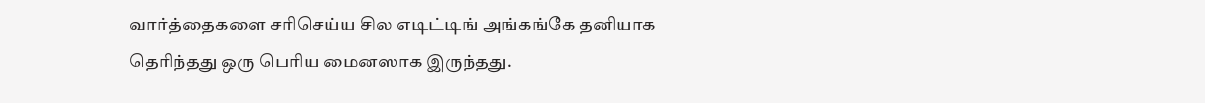வார்த்தைகளை சரிசெய்ய சில எடிட்டிங் அங்கங்கே தனியாக தெரிந்தது ஒரு பெரிய மைனஸாக இருந்தது.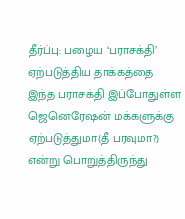தீர்ப்பு: பழைய ‘பராசக்தி’ ஏற்படுத்திய தாக்கத்தை இந்த பராசக்தி இப்போதுள்ள ஜெனெரேஷன் மக்களுக்கு ஏற்படுத்துமா(தீ பரவுமா?) என்று பொறுத்திருந்து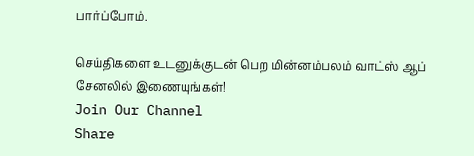பார்ப்போம்.

செய்திகளை உடனுக்குடன் பெற மின்னம்பலம் வாட்ஸ் ஆப் சேனலில் இணையுங்கள்!
Join Our Channel
Share